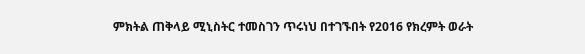ምክትል ጠቅላይ ሚኒስትር ተመስገን ጥሩነህ በተገኙበት የ2016 የክረምት ወራት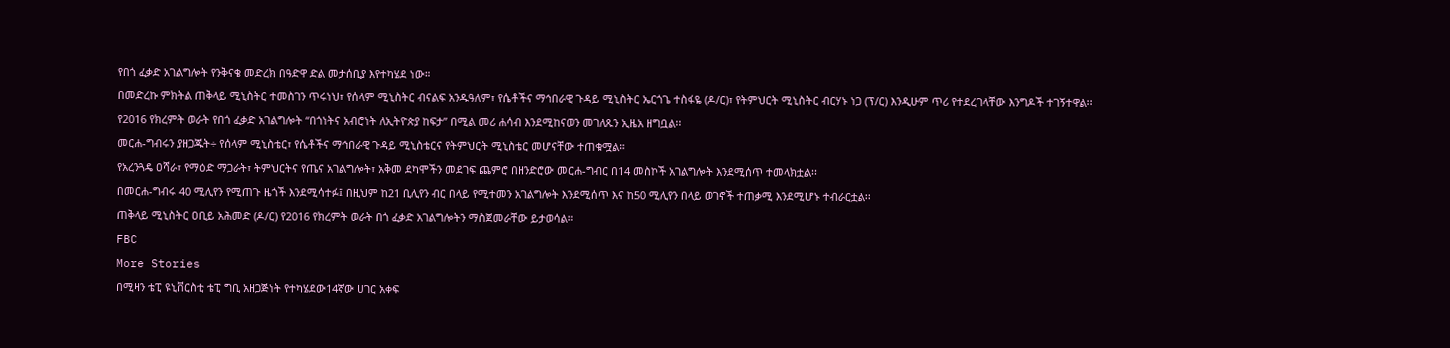የበጎ ፈቃድ አገልግሎት የንቅናቄ መድረክ በዓድዋ ድል መታሰቢያ እየተካሄደ ነው።
በመድረኩ ምክትል ጠቅላይ ሚኒስትር ተመስገን ጥሩነህ፣ የሰላም ሚኒስትር ብናልፍ አንዱዓለም፣ የሴቶችና ማኅበራዊ ጉዳይ ሚኒስትር ኤርጎጌ ተስፋዬ (ዶ/ር)፣ የትምህርት ሚኒስትር ብርሃኑ ነጋ (ፕ/ር) እንዲሁም ጥሪ የተደረገላቸው እንግዶች ተገኝተዋል፡፡
የ2016 የክረምት ወራት የበጎ ፈቃድ አገልግሎት “በጎነትና አብሮነት ለኢትዮጵያ ከፍታ” በሚል መሪ ሐሳብ እንደሚከናወን መገለጹን ኢዜአ ዘግቧል፡፡
መርሐ-ግብሩን ያዘጋጁት÷ የሰላም ሚኒስቴር፣ የሴቶችና ማኅበራዊ ጉዳይ ሚኒስቴርና የትምህርት ሚኒስቴር መሆናቸው ተጠቁሟል።
የአረንጓዴ ዐሻራ፣ የማዕድ ማጋራት፣ ትምህርትና የጤና አገልግሎት፣ አቅመ ደካሞችን መደገፍ ጨምሮ በዘንድሮው መርሐ-ግብር በ14 መስኮች አገልግሎት እንደሚሰጥ ተመላክቷል፡፡
በመርሐ-ግብሩ 40 ሚሊየን የሚጠጉ ዜጎች እንደሚሳተፉ፤ በዚህም ከ21 ቢሊየን ብር በላይ የሚተመን አገልግሎት እንደሚሰጥ እና ከ50 ሚሊየን በላይ ወገኖች ተጠቃሚ እንደሚሆኑ ተብራርቷል፡፡
ጠቅላይ ሚኒስትር ዐቢይ አሕመድ (ዶ/ር) የ2016 የክረምት ወራት በጎ ፈቃድ አገልግሎትን ማስጀመራቸው ይታወሳል።
FBC
More Stories
በሚዛን ቴፒ ዩኒቨርስቲ ቴፒ ግቢ አዘጋጅነት የተካሄደው14ኛው ሀገር አቀፍ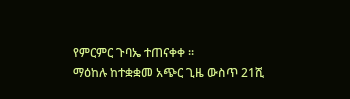የምርምር ጉባኤ ተጠናቀቀ ።
ማዕከሉ ከተቋቋመ አጭር ጊዜ ውስጥ 21ሺ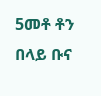5መቶ ቶን በላይ ቡና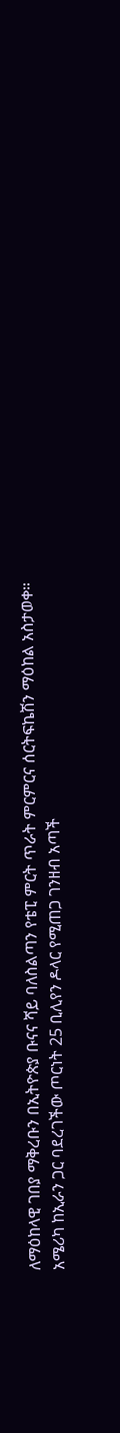ለማዕከላዊ ገበያ ማቅረቡን በኢትዮጵያ ቡናና ሻይ ባለስልጣን የቴፒ ምርት ጥራት ምርምርና ሰርትፍኬሽን ማዕከል አስታወቀ።
አሜሪካ ከኢራን ጋር ባደረገችው ጦርነት 25 ቢሊየን ዶላር የሚጠጋ ገንዘብ አጣች